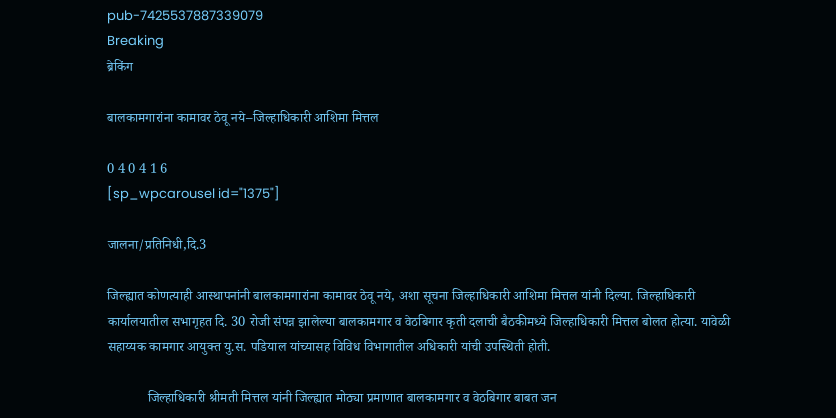pub-7425537887339079
Breaking
ब्रेकिंग

बालकामगारांना कामावर ठेवू नये–जिल्हाधिकारी आशिमा मित्तल

0 4 0 4 1 6
[sp_wpcarousel id="1375"]

जालना/प्रतिनिधी,दि.3

जिल्ह्यात कोणत्याही आस्थापनांनी बालकामगारांना कामावर ठेवू नये, अशा सूचना जिल्हाधिकारी आशिमा मित्तल यांनी दिल्या. जिल्हाधिकारी कार्यालयातील सभागृहत दि. 30 रोजी संपन्न झालेल्या बालकामगार व वेठबिगार कृती दलाची बैठकीमध्ये जिल्हाधिकारी मित्तल बोलत होत्या. यावेळी सहाय्यक कामगार आयुक्त यु.स. पडियाल यांच्यासह विविध विभागातील अधिकारी यांची उपस्थिती होती.

            जिल्हाधिकारी श्रीमती मित्तल यांनी जिल्ह्यात मोठ्या प्रमाणात बालकामगार व वेठबिगार बाबत जन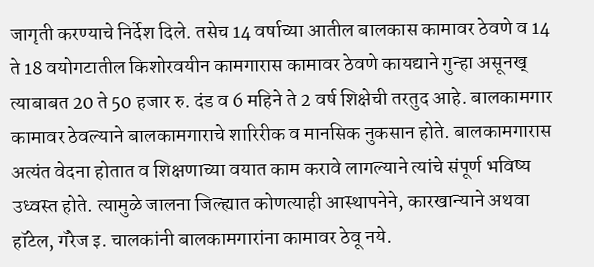जागृती करण्याचे निर्देश दिले. तसेच 14 वर्षाच्या आतील बालकास कामावर ठेवणे व 14 ते 18 वयोगटातील किशोरवयीन कामगारास कामावर ठेवणे कायद्याने गुन्हा असूनख् त्याबाबत 20 ते 50 हजार रु. दंड व 6 महिने ते 2 वर्ष शिक्षेची तरतुद आहे. बालकामगार कामावर ठेवल्याने बालकामगाराचे शारिरीक व मानसिक नुकसान होते. बालकामगारास अत्यंत वेदना होतात व शिक्षणाच्या वयात काम करावे लागल्याने त्यांचे संपूर्ण भविष्य उध्वस्त होते. त्यामुळे जालना जिल्ह्यात कोणत्याही आस्थापनेने, कारखान्याने अथवा हॉटेल, गॅरेज इ. चालकांनी बालकामगारांना कामावर ठेवू नये.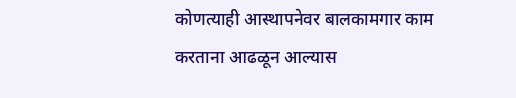कोणत्याही आस्थापनेवर बालकामगार काम करताना आढळून आल्यास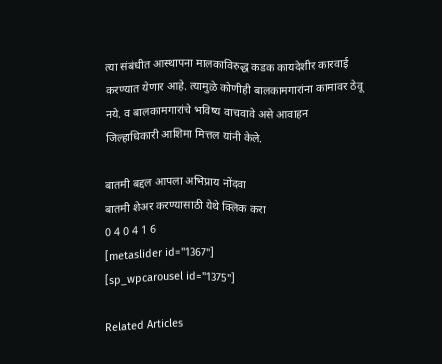त्या संबंधीत आस्थापना मालकाविरुद्ध कडक कायदेशीर कारवाई करण्यात येणार आहे. त्यामुळे कोणीही बालकामगारांना कामावर ठेवू नये. व बालकामगारांचे भविष्य वाचवावे असे आवाहन जिल्हाधिकारी आशिमा मित्तल यांनी केले.

बातमी बद्दल आपला अभिप्राय नोंदवा
बातमी शेअर करण्यासाठी येथे क्लिक करा
0 4 0 4 1 6
[metaslider id="1367"]
[sp_wpcarousel id="1375"]

Related Articles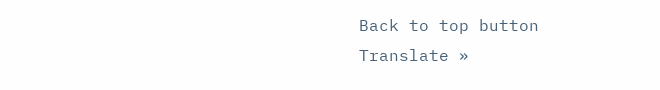Back to top button
Translate »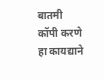बातमी कॉपी करणे हा कायद्याने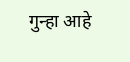गुन्हा आहे